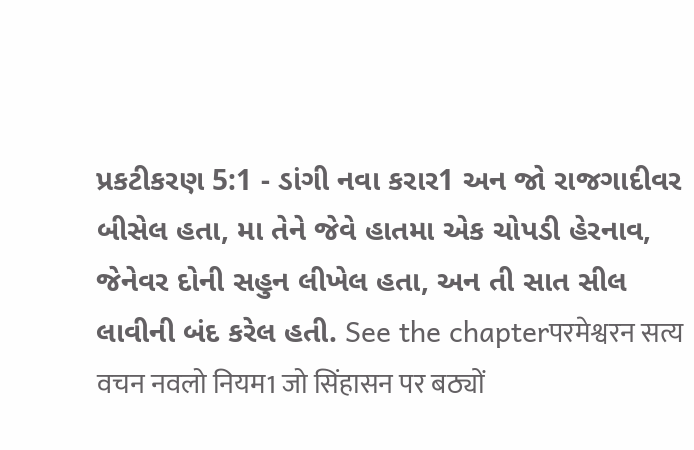પ્રકટીકરણ 5:1 - ડાંગી નવા કરાર1 અન જો રાજગાદીવર બીસેલ હતા, મા તેને જેવે હાતમા એક ચોપડી હેરનાવ, જેનેવર દોની સહુન લીખેલ હતા, અન તી સાત સીલ લાવીની બંદ કરેલ હતી. See the chapterपरमेश्वरन सत्य वचन नवलो नियम1 जो सिंहासन पर बठ्यों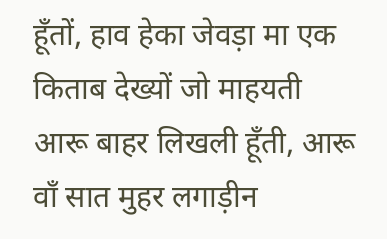हूँतों, हाव हेका जेवड़ा मा एक किताब देख्यों जो माहयती आरू बाहर लिखली हूँती, आरू वाँ सात मुहर लगाड़ीन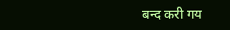बन्द करी गय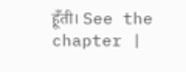हूँती। See the chapter |